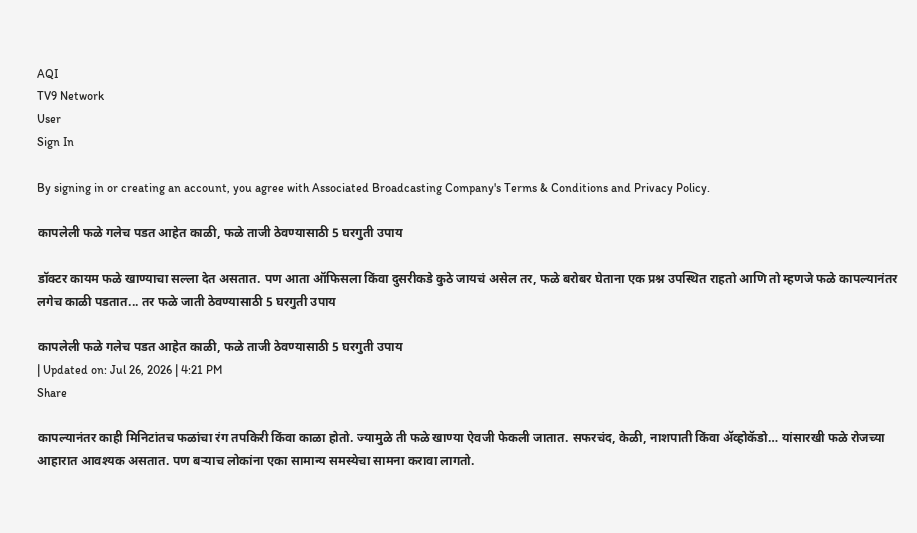AQI
TV9 Network
User
Sign In

By signing in or creating an account, you agree with Associated Broadcasting Company's Terms & Conditions and Privacy Policy.

कापलेली फळे गलेच पडत आहेत काळी, फळे ताजी ठेवण्यासाठी 5 घरगुती उपाय

डॉक्टर कायम फळे खाण्याचा सल्ला देत असतात. पण आता ऑफिसला किंवा दुसरीकडे कुठे जायचं असेल तर, फळे बरोबर घेताना एक प्रश्न उपस्थित राहतो आणि तो म्हणजे फळे कापल्यानंतर लगेच काळी पडतात... तर फळे जाती ठेवण्यासाठी 5 घरगुती उपाय

कापलेली फळे गलेच पडत आहेत काळी, फळे ताजी ठेवण्यासाठी 5 घरगुती उपाय
| Updated on: Jul 26, 2026 | 4:21 PM
Share

कापल्यानंतर काही मिनिटांतच फळांचा रंग तपकिरी किंवा काळा होतो. ज्यामुळे ती फळे खाण्या ऐवजी फेकली जातात. सफरचंद, केळी, नाशपाती किंवा अ‍ॅव्होकॅडो… यांसारखी फळे रोजच्या आहारात आवश्यक असतात. पण बऱ्याच लोकांना एका सामान्य समस्येचा सामना करावा लागतो.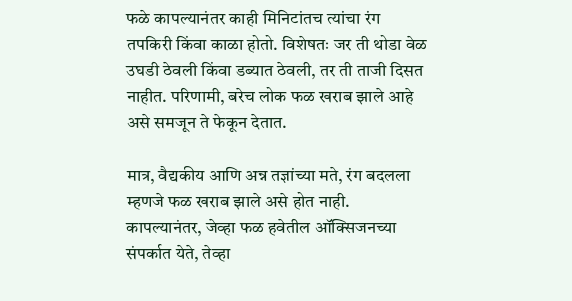फळे कापल्यानंतर काही मिनिटांतच त्यांचा रंग तपकिरी किंवा काळा होतो. विशेषतः जर ती थोडा वेळ उघडी ठेवली किंवा डब्यात ठेवली, तर ती ताजी दिसत नाहीत. परिणामी, बरेच लोक फळ खराब झाले आहे असे समजून ते फेकून देतात.

मात्र, वैद्यकीय आणि अन्न तज्ञांच्या मते, रंग बदलला म्हणजे फळ खराब झाले असे होत नाही. कापल्यानंतर, जेव्हा फळ हवेतील ऑक्सिजनच्या संपर्कात येते, तेव्हा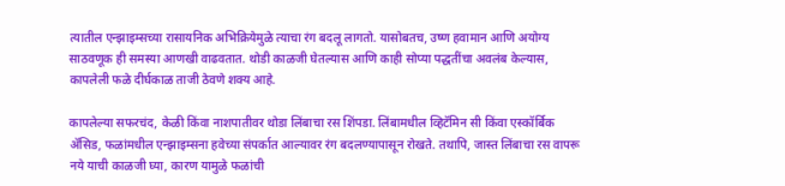त्यातील एन्झाइम्सच्या रासायनिक अभिक्रियेमुळे त्याचा रंग बदलू लागतो. यासोबतच, उष्ण हवामान आणि अयोग्य साठवणूक ही समस्या आणखी वाढवतात. थोडी काळजी घेतल्यास आणि काही सोप्या पद्धतींचा अवलंब केल्यास, कापलेली फळे दीर्घकाळ ताजी ठेवणे शक्य आहे.

कापलेल्या सफरचंद, केळी किंवा नाशपातीवर थोडा लिंबाचा रस शिंपडा. लिंबामधील व्हिटॅमिन सी किंवा एस्कॉर्बिक ॲसिड, फळांमधील एन्झाइम्सना हवेच्या संपर्कात आल्यावर रंग बदलण्यापासून रोखते. तथापि, जास्त लिंबाचा रस वापरू नये याची काळजी घ्या, कारण यामुळे फळांची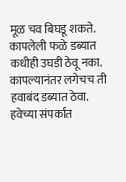मूळ चव बिघडू शकते. कापलेली फळे डब्यात कधीही उघडी ठेवू नका. कापल्यानंतर लगेचच ती हवाबंद डब्यात ठेवा. हवेच्या संपर्कात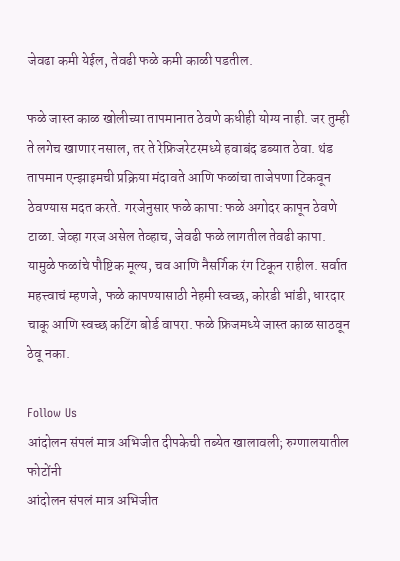जेवढा कमी येईल, तेवढी फळे कमी काळी पडतील.

फळे जास्त काळ खोलीच्या तापमानात ठेवणे कधीही योग्य नाही. जर तुम्ही ते लगेच खाणार नसाल, तर ते रेफ्रिजरेटरमध्ये हवाबंद डब्यात ठेवा. थंड तापमान एन्झाइमची प्रक्रिया मंदावते आणि फळांचा ताजेपणा टिकवून ठेवण्यास मदत करते. गरजेनुसार फळे कापा: फळे अगोदर कापून ठेवणे टाळा. जेव्हा गरज असेल तेव्हाच, जेवढी फळे लागतील तेवढी कापा. यामुळे फळांचे पौष्टिक मूल्य, चव आणि नैसर्गिक रंग टिकून राहील. सर्वात महत्त्वाचं म्हणजे, फळे कापण्यासाठी नेहमी स्वच्छ, कोरडी भांडी, धारदार चाकू आणि स्वच्छ कटिंग बोर्ड वापरा. फळे फ्रिजमध्ये जास्त काळ साठवून ठेवू नका.

Follow Us
आंदोलन संपलं मात्र अभिजीत दीपकेची तब्येत खालावली; रुग्णालयातील फोटोंनी
आंदोलन संपलं मात्र अभिजीत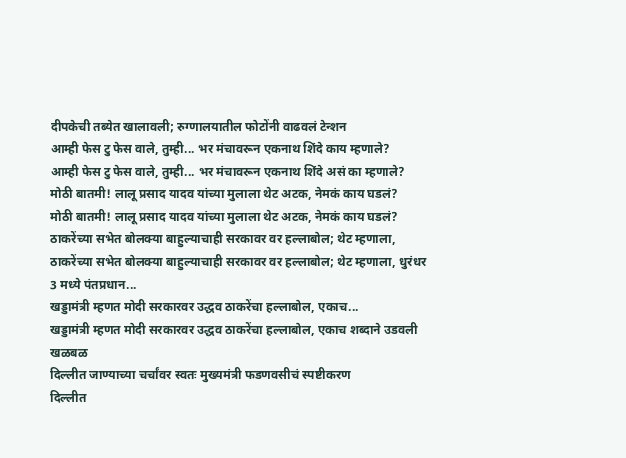दीपकेची तब्येत खालावली; रुग्णालयातील फोटोंनी वाढवलं टेन्शन
आम्ही फेस टु फेस वाले, तुम्ही... भर मंचावरून एकनाथ शिंदे काय म्हणाले?
आम्ही फेस टु फेस वाले, तुम्ही... भर मंचावरून एकनाथ शिंदे असं का म्हणाले?
मोठी बातमी! लालू प्रसाद यादव यांच्या मुलाला थेट अटक, नेमकं काय घडलं?
मोठी बातमी! लालू प्रसाद यादव यांच्या मुलाला थेट अटक, नेमकं काय घडलं?
ठाकरेंच्या सभेत बोलक्या बाहुल्याचाही सरकावर वर हल्लाबोल; थेट म्हणाला,
ठाकरेंच्या सभेत बोलक्या बाहुल्याचाही सरकावर वर हल्लाबोल; थेट म्हणाला, धुरंधर 3 मध्ये पंतप्रधान...
खड्डामंत्री म्हणत मोदी सरकारवर उद्धव ठाकरेंचा हल्लाबोल, एकाच...
खड्डामंत्री म्हणत मोदी सरकारवर उद्धव ठाकरेंचा हल्लाबोल, एकाच शब्दाने उडवली खळबळ
दिल्लीत जाण्याच्या चर्चांवर स्वतः मुख्यमंत्री फडणवसीचं स्पष्टीकरण
दिल्लीत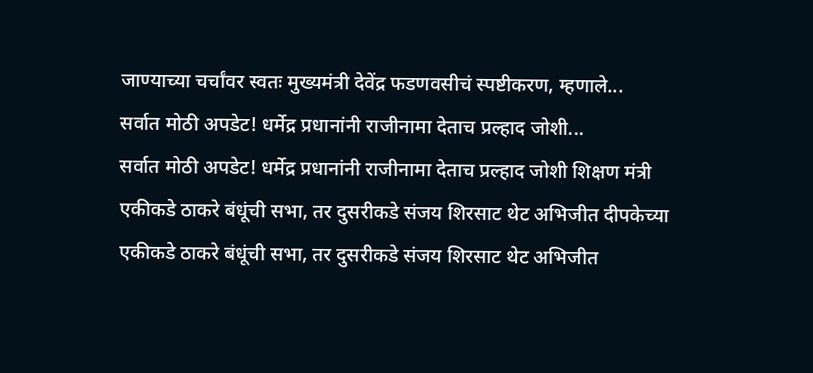जाण्याच्या चर्चांवर स्वतः मुख्यमंत्री देवेंद्र फडणवसीचं स्पष्टीकरण, म्हणाले...
सर्वात मोठी अपडेट! धर्मेद्र प्रधानांनी राजीनामा देताच प्रल्हाद जोशी...
सर्वात मोठी अपडेट! धर्मेद्र प्रधानांनी राजीनामा देताच प्रल्हाद जोशी शिक्षण मंत्री
एकीकडे ठाकरे बंधूंची सभा, तर दुसरीकडे संजय शिरसाट थेट अभिजीत दीपकेच्या
एकीकडे ठाकरे बंधूंची सभा, तर दुसरीकडे संजय शिरसाट थेट अभिजीत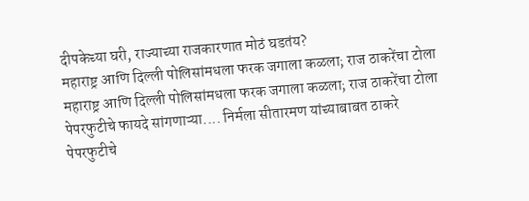दीपकेच्या घरी, राज्याच्या राजकारणात मोठं घडतंय?
महाराष्ट्र आणि दिल्ली पोलिसांमधला फरक जगाला कळला; राज ठाकरेंचा टोला
महाराष्ट्र आणि दिल्ली पोलिसांमधला फरक जगाला कळला; राज ठाकरेंचा टोला
पेपरफुटीचे फायदे सांगणाऱ्या.... निर्मला सीतारमण यांच्याबाबत ठाकरे
पेपरफुटीचे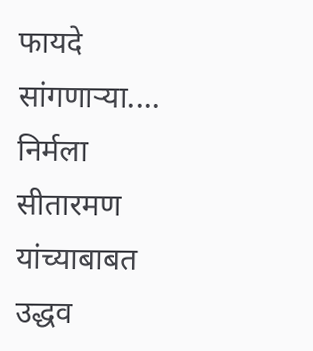फायदे सांगणाऱ्या.... निर्मला सीतारमण यांच्याबाबत उद्धव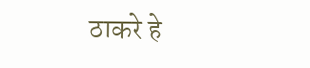ठाकरे हे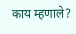काय म्हणाले?